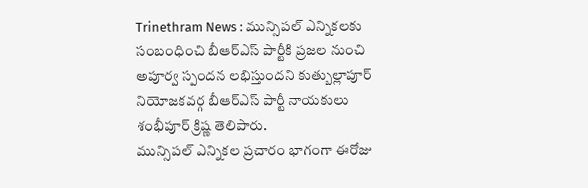Trinethram News : మున్సిపల్ ఎన్నికలకు సంబంధించి బీఆర్ఎస్ పార్టీకి ప్రజల నుంచి అపూర్వ స్పందన లభిస్తుందని కుత్బుల్లాపూర్ నియోజకవర్గ బీఆర్ఎస్ పార్టీ నాయకులు శంభీపూర్ క్రిష్ణ తెలిపారు.
మున్సిపల్ ఎన్నికల ప్రచారం భాగంగా ఈరోజు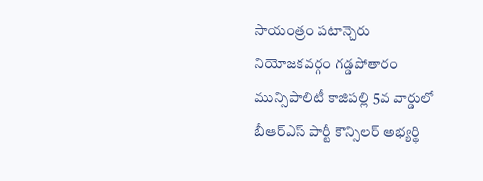సాయంత్రం పటాన్చెరు నియోజకవర్గం గడ్డపోతారం మున్సిపాలిటీ కాజిపల్లి 5వ వార్డులో బీఆర్ఎస్ పార్టీ కౌన్సిలర్ అభ్యర్థి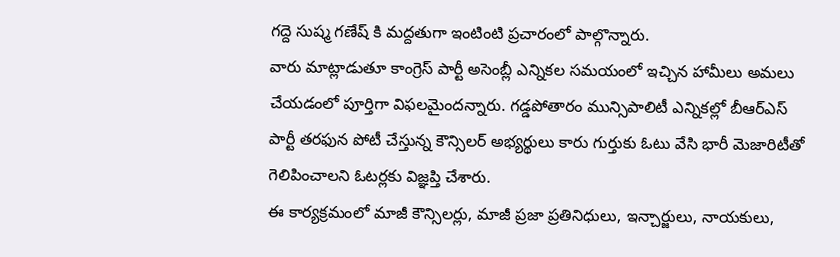గద్దె సుష్మ గణేష్ కి మద్దతుగా ఇంటింటి ప్రచారంలో పాల్గొన్నారు.
వారు మాట్లాడుతూ కాంగ్రెస్ పార్టీ అసెంబ్లీ ఎన్నికల సమయంలో ఇచ్చిన హామీలు అమలు చేయడంలో పూర్తిగా విఫలమైందన్నారు. గడ్డపోతారం మున్సిపాలిటీ ఎన్నికల్లో బీఆర్ఎస్ పార్టీ తరఫున పోటీ చేస్తున్న కౌన్సిలర్ అభ్యర్థులు కారు గుర్తుకు ఓటు వేసి భారీ మెజారిటీతో గెలిపించాలని ఓటర్లకు విజ్ఞప్తి చేశారు.
ఈ కార్యక్రమంలో మాజీ కౌన్సిలర్లు, మాజీ ప్రజా ప్రతినిధులు, ఇన్చార్జులు, నాయకులు,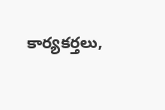కార్యకర్తలు,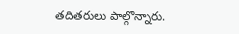తదితరులు పాల్గొన్నారు.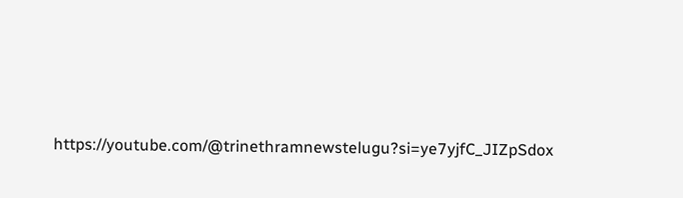https://youtube.com/@trinethramnewstelugu?si=ye7yjfC_JIZpSdox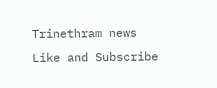Trinethram news
Like and Subscribe